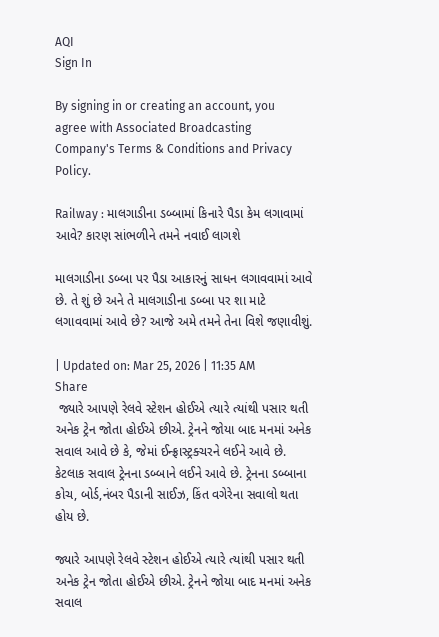AQI
Sign In

By signing in or creating an account, you agree with Associated Broadcasting Company's Terms & Conditions and Privacy Policy.

Railway : માલગાડીના ડબ્બામાં કિનારે પૈડા કેમ લગાવામાં આવે? કારણ સાંભળીને તમને નવાઈ લાગશે

માલગાડીના ડબ્બા પર પૈડા આકારનું સાધન લગાવવામાં આવે છે. તે શું છે અને તે માલગાડીના ડબ્બા પર શા માટે લગાવવામાં આવે છે? આજે અમે તમને તેના વિશે જણાવીશું.

| Updated on: Mar 25, 2026 | 11:35 AM
Share
 જ્યારે આપણે રેલવે સ્ટેશન હોઈએ ત્યારે ત્યાંથી પસાર થતી અનેક ટ્રેન જોતા હોઈએ છીએ. ટ્રેનને જોયા બાદ મનમાં અનેક સવાલ આવે છે કે, જેમાં ઈન્ફ્રાસ્ટ્રક્ચરને લઈને આવે છે. કેટલાક સવાલ ટ્રેનના ડબ્બાને લઈને આવે છે. ટ્રેનના ડબ્બાના કોચ, બોર્ડ,નંબર પૈડાની સાઈઝ, કિંત વગેરેના સવાલો થતા હોય છે.

જ્યારે આપણે રેલવે સ્ટેશન હોઈએ ત્યારે ત્યાંથી પસાર થતી અનેક ટ્રેન જોતા હોઈએ છીએ. ટ્રેનને જોયા બાદ મનમાં અનેક સવાલ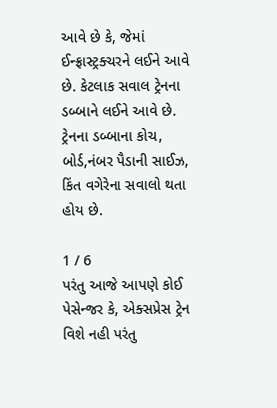આવે છે કે, જેમાં ઈન્ફ્રાસ્ટ્રક્ચરને લઈને આવે છે. કેટલાક સવાલ ટ્રેનના ડબ્બાને લઈને આવે છે. ટ્રેનના ડબ્બાના કોચ, બોર્ડ,નંબર પૈડાની સાઈઝ, કિંત વગેરેના સવાલો થતા હોય છે.

1 / 6
પરંતુ આજે આપણે કોઈ પેસેન્જર કે, એક્સપ્રેસ ટ્રેન વિશે નહી પરંતુ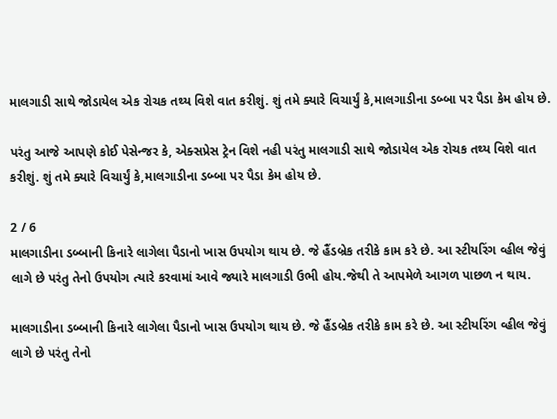માલગાડી સાથે જોડાયેલ એક રોચક તથ્ય વિશે વાત કરીશું. શું તમે ક્યારે વિચાર્યું કે,માલગાડીના ડબ્બા પર પૈડા કેમ હોય છે.

પરંતુ આજે આપણે કોઈ પેસેન્જર કે, એક્સપ્રેસ ટ્રેન વિશે નહી પરંતુ માલગાડી સાથે જોડાયેલ એક રોચક તથ્ય વિશે વાત કરીશું. શું તમે ક્યારે વિચાર્યું કે,માલગાડીના ડબ્બા પર પૈડા કેમ હોય છે.

2 / 6
માલગાડીના ડબ્બાની કિનારે લાગેલા પૈડાનો ખાસ ઉપયોગ થાય છે. જે હૈંડબ્રેક તરીકે કામ કરે છે. આ સ્ટીયરિંગ વ્હીલ જેવું લાગે છે પરંતુ તેનો ઉપયોગ ત્યારે કરવામાં આવે જ્યારે માલગાડી ઉભી હોય.જેથી તે આપમેળે આગળ પાછળ ન થાય.

માલગાડીના ડબ્બાની કિનારે લાગેલા પૈડાનો ખાસ ઉપયોગ થાય છે. જે હૈંડબ્રેક તરીકે કામ કરે છે. આ સ્ટીયરિંગ વ્હીલ જેવું લાગે છે પરંતુ તેનો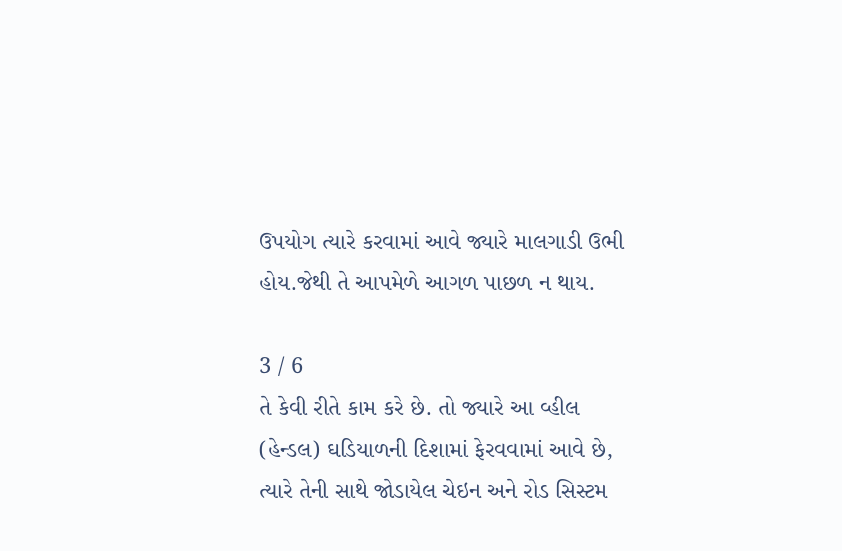ઉપયોગ ત્યારે કરવામાં આવે જ્યારે માલગાડી ઉભી હોય.જેથી તે આપમેળે આગળ પાછળ ન થાય.

3 / 6
તે કેવી રીતે કામ કરે છે. તો જ્યારે આ વ્હીલ (હેન્ડલ) ઘડિયાળની દિશામાં ફેરવવામાં આવે છે, ત્યારે તેની સાથે જોડાયેલ ચેઇન અને રોડ સિસ્ટમ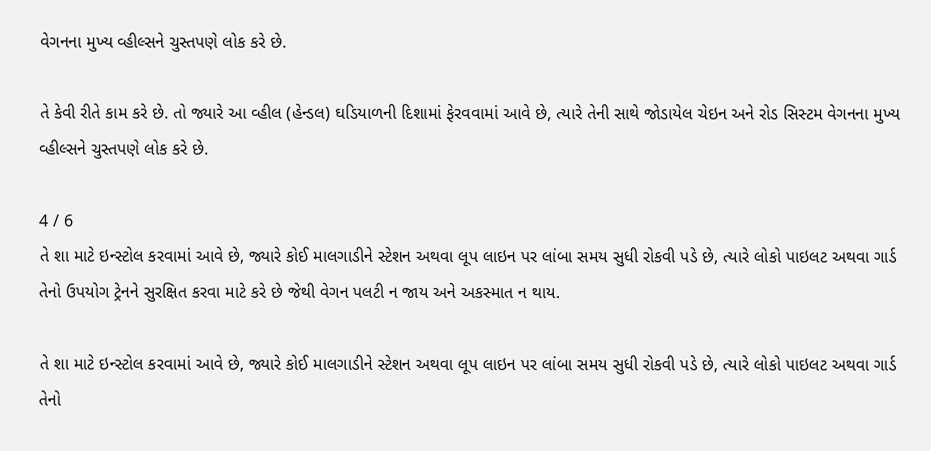વેગનના મુખ્ય વ્હીલ્સને ચુસ્તપણે લોક કરે છે.

તે કેવી રીતે કામ કરે છે. તો જ્યારે આ વ્હીલ (હેન્ડલ) ઘડિયાળની દિશામાં ફેરવવામાં આવે છે, ત્યારે તેની સાથે જોડાયેલ ચેઇન અને રોડ સિસ્ટમ વેગનના મુખ્ય વ્હીલ્સને ચુસ્તપણે લોક કરે છે.

4 / 6
તે શા માટે ઇન્સ્ટોલ કરવામાં આવે છે, જ્યારે કોઈ માલગાડીને સ્ટેશન અથવા લૂપ લાઇન પર લાંબા સમય સુધી રોકવી પડે છે, ત્યારે લોકો પાઇલટ અથવા ગાર્ડ તેનો ઉપયોગ ટ્રેનને સુરક્ષિત કરવા માટે કરે છે જેથી વેગન પલટી ન જાય અને અકસ્માત ન થાય.

તે શા માટે ઇન્સ્ટોલ કરવામાં આવે છે, જ્યારે કોઈ માલગાડીને સ્ટેશન અથવા લૂપ લાઇન પર લાંબા સમય સુધી રોકવી પડે છે, ત્યારે લોકો પાઇલટ અથવા ગાર્ડ તેનો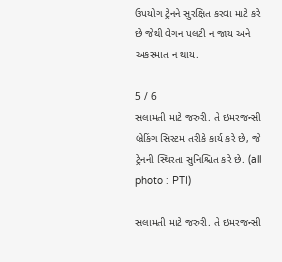ઉપયોગ ટ્રેનને સુરક્ષિત કરવા માટે કરે છે જેથી વેગન પલટી ન જાય અને અકસ્માત ન થાય.

5 / 6
સલામતી માટે જરુરી. તે ઇમરજન્સી બ્રેકિંગ સિસ્ટમ તરીકે કાર્ય કરે છે, જે ટ્રેનની સ્થિરતા સુનિશ્ચિત કરે છે. (all photo : PTI)

સલામતી માટે જરુરી. તે ઇમરજન્સી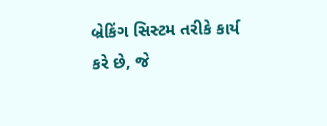બ્રેકિંગ સિસ્ટમ તરીકે કાર્ય કરે છે, જે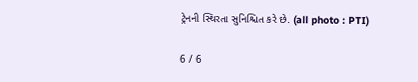ટ્રેનની સ્થિરતા સુનિશ્ચિત કરે છે. (all photo : PTI)

6 / 6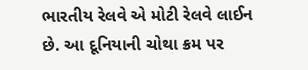ભારતીય રેલવે એ મોટી રેલવે લાઈન છે. આ દૂનિયાની ચોથા ક્રમ પર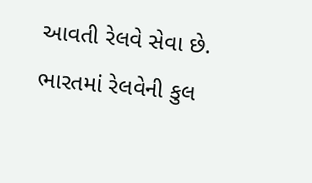આવતી રેલવે સેવા છે. ભારતમાં રેલવેની કુલ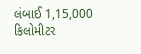લંબાઈ 1,15,000 કિલોમીટર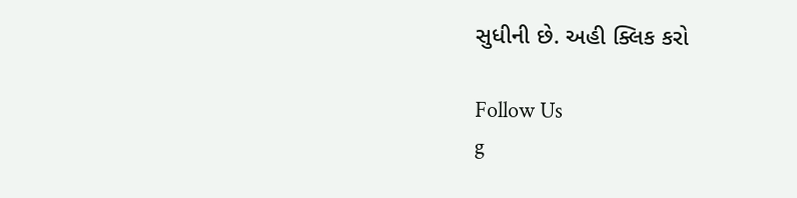સુધીની છે. અહી ક્લિક કરો

Follow Us
g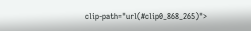clip-path="url(#clip0_868_265)">